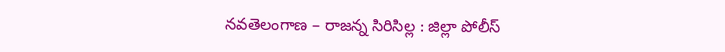నవతెలంగాణ – రాజన్న సిరిసిల్ల : జిల్లా పోలీస్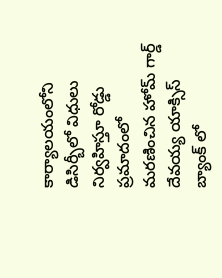కార్యాలయంలోని డిసిర్బీలో విధులు నిర్వహిస్తూ రోడ్డు ప్రమాదంలో మరణించిన హోమ్ గార్డ్ దేవయ్య యాక్సిస్ బ్యాంక్ లో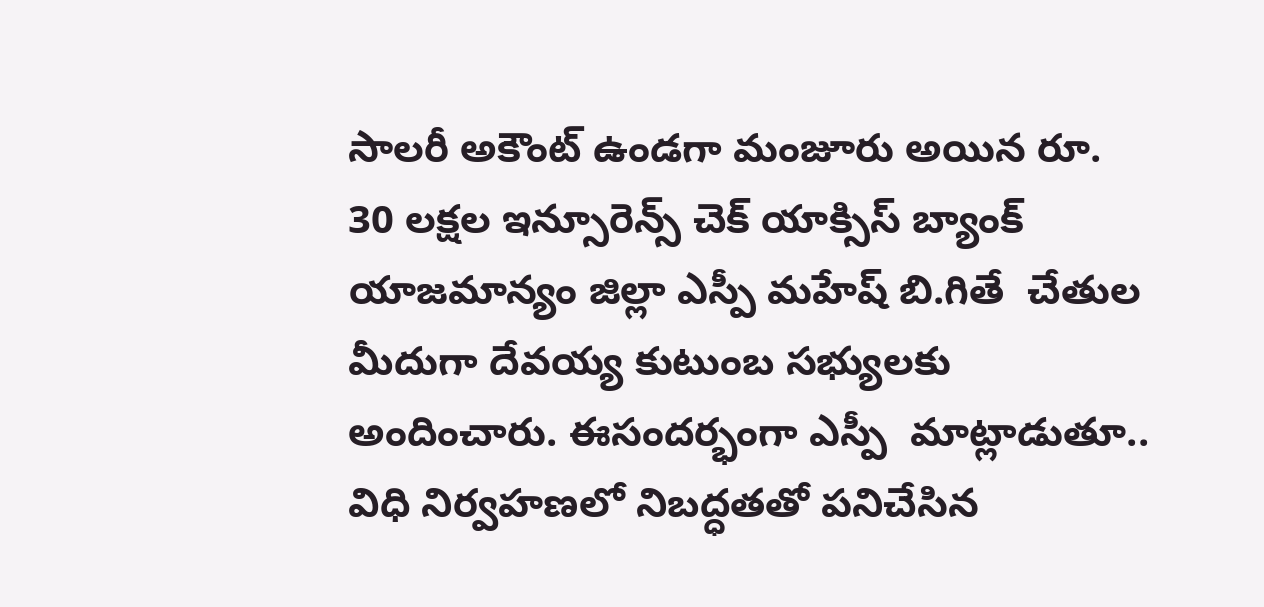సాలరీ అకౌంట్ ఉండగా మంజూరు అయిన రూ. 30 లక్షల ఇన్సూరెన్స్ చెక్ యాక్సిస్ బ్యాంక్ యాజమాన్యం జిల్లా ఎస్పీ మహేష్ బి.గితే  చేతుల మీదుగా దేవయ్య కుటుంబ సభ్యులకు అందించారు. ఈసందర్భంగా ఎస్పీ  మాట్లాడుతూ.. విధి నిర్వహణలో నిబద్ధతతో పనిచేసిన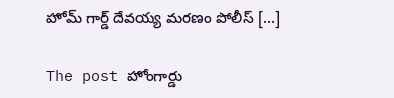హోమ్ గార్డ్ దేవయ్య మరణం పోలీస్ […]

The post హోంగార్డు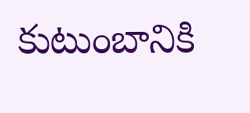కుటుంబానికి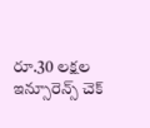రూ.30 లక్షల ఇన్సూరెన్స్ చెక్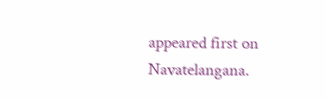appeared first on Navatelangana.